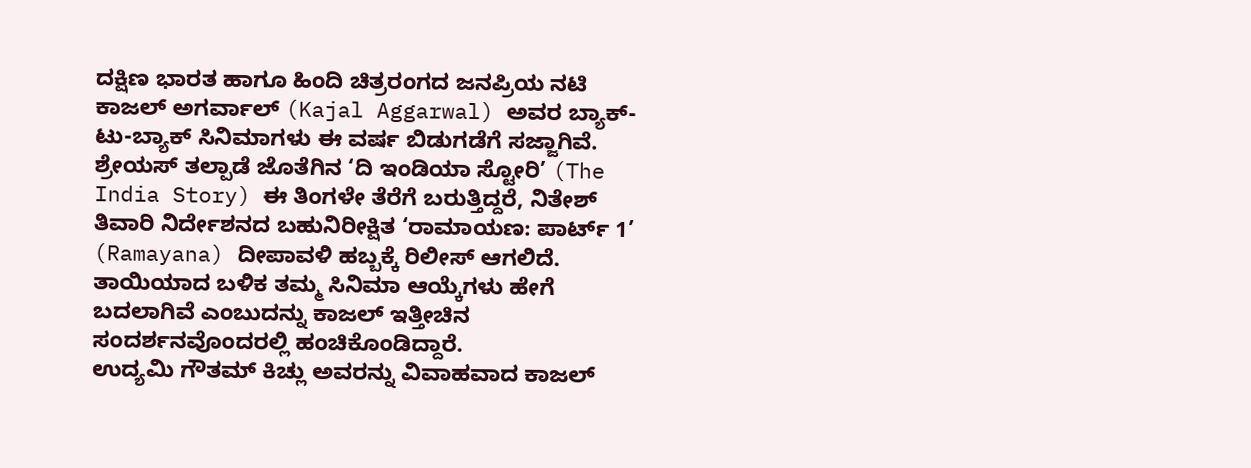ದಕ್ಷಿಣ ಭಾರತ ಹಾಗೂ ಹಿಂದಿ ಚಿತ್ರರಂಗದ ಜನಪ್ರಿಯ ನಟಿ ಕಾಜಲ್ ಅಗರ್ವಾಲ್ (Kajal Aggarwal) ಅವರ ಬ್ಯಾಕ್-ಟು-ಬ್ಯಾಕ್ ಸಿನಿಮಾಗಳು ಈ ವರ್ಷ ಬಿಡುಗಡೆಗೆ ಸಜ್ಜಾಗಿವೆ. ಶ್ರೇಯಸ್ ತಲ್ಪಾಡೆ ಜೊತೆಗಿನ ‘ದಿ ಇಂಡಿಯಾ ಸ್ಟೋರಿ’ (The India Story) ಈ ತಿಂಗಳೇ ತೆರೆಗೆ ಬರುತ್ತಿದ್ದರೆ, ನಿತೇಶ್ ತಿವಾರಿ ನಿರ್ದೇಶನದ ಬಹುನಿರೀಕ್ಷಿತ ‘ರಾಮಾಯಣ: ಪಾರ್ಟ್ 1’ (Ramayana) ದೀಪಾವಳಿ ಹಬ್ಬಕ್ಕೆ ರಿಲೀಸ್ ಆಗಲಿದೆ. ತಾಯಿಯಾದ ಬಳಿಕ ತಮ್ಮ ಸಿನಿಮಾ ಆಯ್ಕೆಗಳು ಹೇಗೆ ಬದಲಾಗಿವೆ ಎಂಬುದನ್ನು ಕಾಜಲ್ ಇತ್ತೀಚಿನ ಸಂದರ್ಶನವೊಂದರಲ್ಲಿ ಹಂಚಿಕೊಂಡಿದ್ದಾರೆ.
ಉದ್ಯಮಿ ಗೌತಮ್ ಕಿಚ್ಲು ಅವರನ್ನು ವಿವಾಹವಾದ ಕಾಜಲ್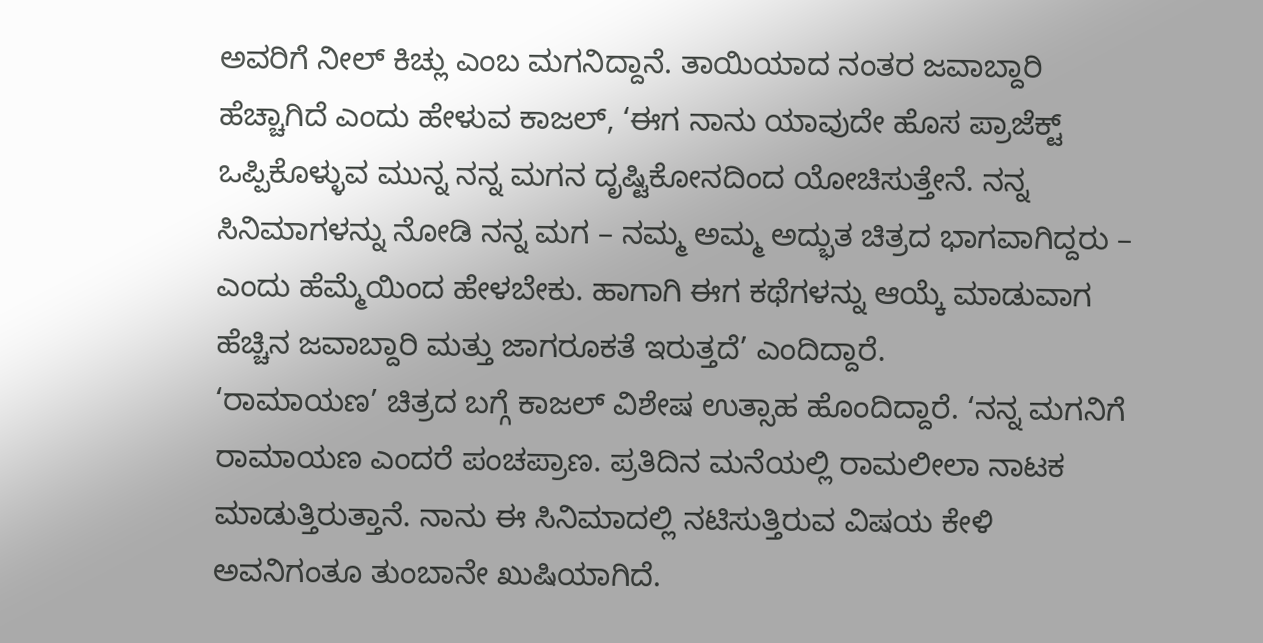ಅವರಿಗೆ ನೀಲ್ ಕಿಚ್ಲು ಎಂಬ ಮಗನಿದ್ದಾನೆ. ತಾಯಿಯಾದ ನಂತರ ಜವಾಬ್ದಾರಿ ಹೆಚ್ಚಾಗಿದೆ ಎಂದು ಹೇಳುವ ಕಾಜಲ್, ‘ಈಗ ನಾನು ಯಾವುದೇ ಹೊಸ ಪ್ರಾಜೆಕ್ಟ್ ಒಪ್ಪಿಕೊಳ್ಳುವ ಮುನ್ನ ನನ್ನ ಮಗನ ದೃಷ್ಟಿಕೋನದಿಂದ ಯೋಚಿಸುತ್ತೇನೆ. ನನ್ನ ಸಿನಿಮಾಗಳನ್ನು ನೋಡಿ ನನ್ನ ಮಗ – ನಮ್ಮ ಅಮ್ಮ ಅದ್ಭುತ ಚಿತ್ರದ ಭಾಗವಾಗಿದ್ದರು – ಎಂದು ಹೆಮ್ಮೆಯಿಂದ ಹೇಳಬೇಕು. ಹಾಗಾಗಿ ಈಗ ಕಥೆಗಳನ್ನು ಆಯ್ಕೆ ಮಾಡುವಾಗ ಹೆಚ್ಚಿನ ಜವಾಬ್ದಾರಿ ಮತ್ತು ಜಾಗರೂಕತೆ ಇರುತ್ತದೆ’ ಎಂದಿದ್ದಾರೆ.
‘ರಾಮಾಯಣ’ ಚಿತ್ರದ ಬಗ್ಗೆ ಕಾಜಲ್ ವಿಶೇಷ ಉತ್ಸಾಹ ಹೊಂದಿದ್ದಾರೆ. ‘ನನ್ನ ಮಗನಿಗೆ ರಾಮಾಯಣ ಎಂದರೆ ಪಂಚಪ್ರಾಣ. ಪ್ರತಿದಿನ ಮನೆಯಲ್ಲಿ ರಾಮಲೀಲಾ ನಾಟಕ ಮಾಡುತ್ತಿರುತ್ತಾನೆ. ನಾನು ಈ ಸಿನಿಮಾದಲ್ಲಿ ನಟಿಸುತ್ತಿರುವ ವಿಷಯ ಕೇಳಿ ಅವನಿಗಂತೂ ತುಂಬಾನೇ ಖುಷಿಯಾಗಿದೆ.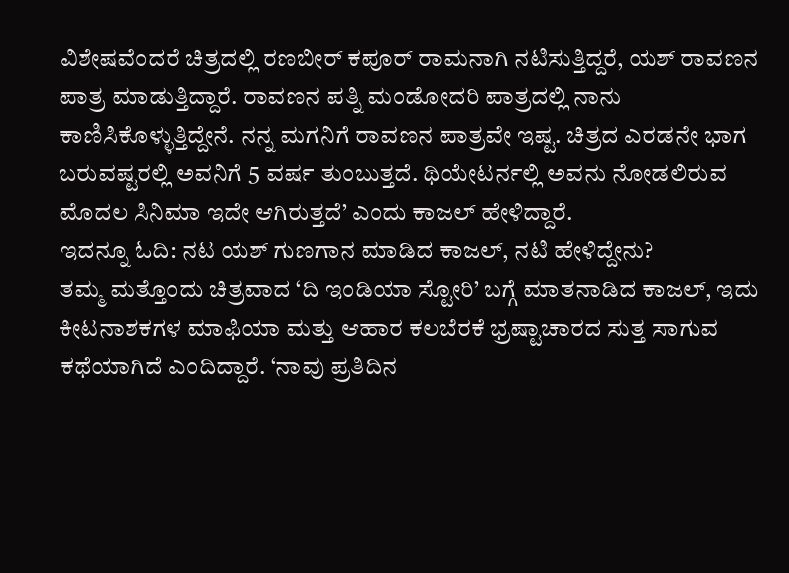ವಿಶೇಷವೆಂದರೆ ಚಿತ್ರದಲ್ಲಿ ರಣಬೀರ್ ಕಪೂರ್ ರಾಮನಾಗಿ ನಟಿಸುತ್ತಿದ್ದರೆ, ಯಶ್ ರಾವಣನ ಪಾತ್ರ ಮಾಡುತ್ತಿದ್ದಾರೆ. ರಾವಣನ ಪತ್ನಿ ಮಂಡೋದರಿ ಪಾತ್ರದಲ್ಲಿ ನಾನು ಕಾಣಿಸಿಕೊಳ್ಳುತ್ತಿದ್ದೇನೆ. ನನ್ನ ಮಗನಿಗೆ ರಾವಣನ ಪಾತ್ರವೇ ಇಷ್ಟ. ಚಿತ್ರದ ಎರಡನೇ ಭಾಗ ಬರುವಷ್ಟರಲ್ಲಿ ಅವನಿಗೆ 5 ವರ್ಷ ತುಂಬುತ್ತದೆ. ಥಿಯೇಟರ್ನಲ್ಲಿ ಅವನು ನೋಡಲಿರುವ ಮೊದಲ ಸಿನಿಮಾ ಇದೇ ಆಗಿರುತ್ತದೆ’ ಎಂದು ಕಾಜಲ್ ಹೇಳಿದ್ದಾರೆ.
ಇದನ್ನೂ ಓದಿ: ನಟ ಯಶ್ ಗುಣಗಾನ ಮಾಡಿದ ಕಾಜಲ್, ನಟಿ ಹೇಳಿದ್ದೇನು?
ತಮ್ಮ ಮತ್ತೊಂದು ಚಿತ್ರವಾದ ‘ದಿ ಇಂಡಿಯಾ ಸ್ಟೋರಿ’ ಬಗ್ಗೆ ಮಾತನಾಡಿದ ಕಾಜಲ್, ಇದು ಕೀಟನಾಶಕಗಳ ಮಾಫಿಯಾ ಮತ್ತು ಆಹಾರ ಕಲಬೆರಕೆ ಭ್ರಷ್ಟಾಚಾರದ ಸುತ್ತ ಸಾಗುವ ಕಥೆಯಾಗಿದೆ ಎಂದಿದ್ದಾರೆ. ‘ನಾವು ಪ್ರತಿದಿನ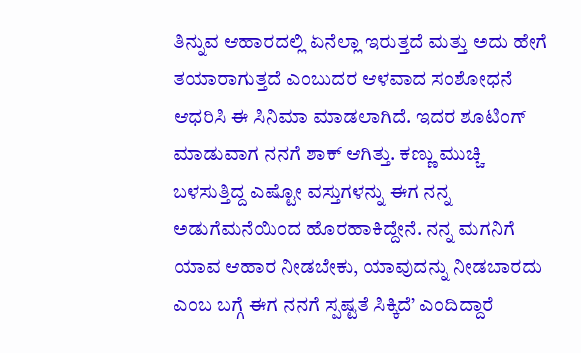ತಿನ್ನುವ ಆಹಾರದಲ್ಲಿ ಏನೆಲ್ಲಾ ಇರುತ್ತದೆ ಮತ್ತು ಅದು ಹೇಗೆ ತಯಾರಾಗುತ್ತದೆ ಎಂಬುದರ ಆಳವಾದ ಸಂಶೋಧನೆ ಆಧರಿಸಿ ಈ ಸಿನಿಮಾ ಮಾಡಲಾಗಿದೆ. ಇದರ ಶೂಟಿಂಗ್ ಮಾಡುವಾಗ ನನಗೆ ಶಾಕ್ ಆಗಿತ್ತು. ಕಣ್ಣು ಮುಚ್ಚಿ ಬಳಸುತ್ತಿದ್ದ ಎಷ್ಟೋ ವಸ್ತುಗಳನ್ನು ಈಗ ನನ್ನ ಅಡುಗೆಮನೆಯಿಂದ ಹೊರಹಾಕಿದ್ದೇನೆ. ನನ್ನ ಮಗನಿಗೆ ಯಾವ ಆಹಾರ ನೀಡಬೇಕು, ಯಾವುದನ್ನು ನೀಡಬಾರದು ಎಂಬ ಬಗ್ಗೆ ಈಗ ನನಗೆ ಸ್ಪಷ್ಟತೆ ಸಿಕ್ಕಿದೆ’ ಎಂದಿದ್ದಾರೆ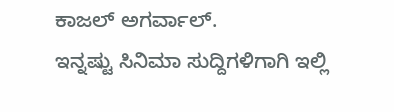ಕಾಜಲ್ ಅಗರ್ವಾಲ್.
ಇನ್ನಷ್ಟು ಸಿನಿಮಾ ಸುದ್ದಿಗಳಿಗಾಗಿ ಇಲ್ಲಿ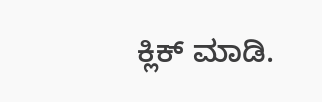ಕ್ಲಿಕ್ ಮಾಡಿ.